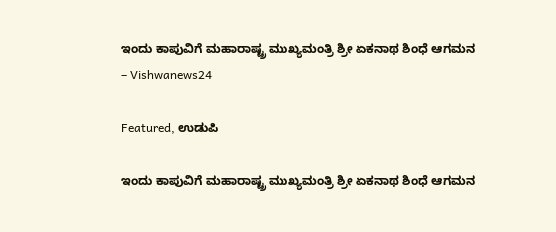ಇಂದು ಕಾಪುವಿಗೆ ಮಹಾರಾಷ್ಟ್ರ ಮುಖ್ಯಮಂತ್ರಿ ಶ್ರೀ ಏಕನಾಥ ಶಿಂಧೆ ಆಗಮನ – Vishwanews24

Featured, ಉಡುಪಿ

ಇಂದು ಕಾಪುವಿಗೆ ಮಹಾರಾಷ್ಟ್ರ ಮುಖ್ಯಮಂತ್ರಿ ಶ್ರೀ ಏಕನಾಥ ಶಿಂಧೆ ಆಗಮನ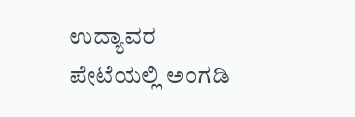ಉದ್ಯಾವರ ಪೇಟೆಯಲ್ಲಿ ಅಂಗಡಿ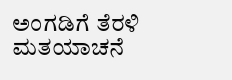ಅಂಗಡಿಗೆ ತೆರಳಿ ಮತಯಾಚನೆ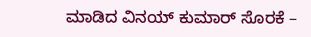ಮಾಡಿದ ವಿನಯ್ ಕುಮಾರ್ ಸೊರಕೆ –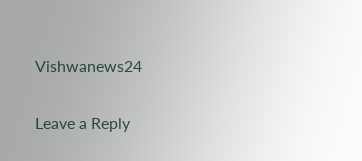Vishwanews24

Leave a Reply